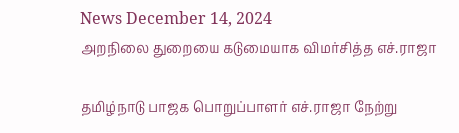News December 14, 2024
அறநிலை துறையை கடுமையாக விமர்சித்த எச்.ராஜா

தமிழ்நாடு பாஜக பொறுப்பாளர் எச்.ராஜா நேற்று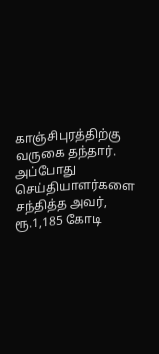காஞ்சிபுரத்திற்கு வருகை தந்தார். அப்போது செய்தியாளர்களை சந்தித்த அவர், ரூ.1,185 கோடி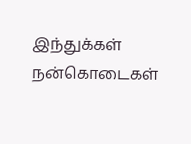இந்துக்கள் நன்கொடைகள்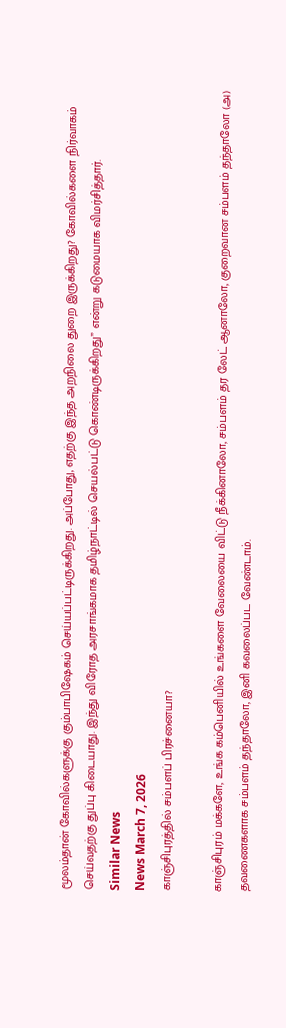மூலம்தான் கோவில்களுக்கு கும்பாபிஷேகம் செய்யப்பட்டிருக்கிறது. அப்போது, எதற்கு இந்த அறநிலை துறை இருக்கிறது? கோவில்களை நிர்வாகம் செய்வதற்கு துப்பு கிடையாது. இந்து விரோத அரசாங்கமாக தமிழ்நாட்டில் செயல்பட்டு கொண்டிருக்கிறது” என்று கடுமையாக விமர்சித்தார்.
Similar News
News March 7, 2026
காஞ்சிபுரத்தில் சம்பளப் பிரச்னையா?

காஞ்சிபுரம் மக்களே, உங்க கம்பெனியில் உங்களை வேலையை விட்டு நீக்கினாலோ, சம்பளம் தர லேட் ஆனாலோ, குறைவான சம்பளம் தந்தாலோ (அ) தவணைகளாக சம்பளம் தந்தாலோ, இனி கவலைப்பட வேண்டாம்.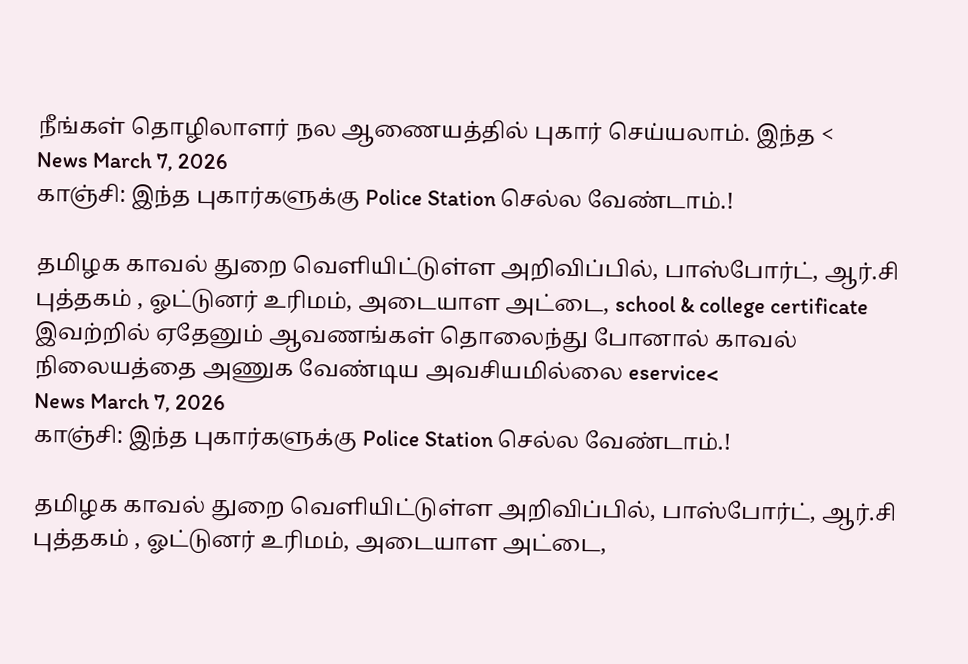நீங்கள் தொழிலாளர் நல ஆணையத்தில் புகார் செய்யலாம். இந்த <
News March 7, 2026
காஞ்சி: இந்த புகார்களுக்கு Police Station செல்ல வேண்டாம்.!

தமிழக காவல் துறை வெளியிட்டுள்ள அறிவிப்பில், பாஸ்போர்ட், ஆர்.சி புத்தகம் , ஓட்டுனர் உரிமம், அடையாள அட்டை, school & college certificate இவற்றில் ஏதேனும் ஆவணங்கள் தொலைந்து போனால் காவல் நிலையத்தை அணுக வேண்டிய அவசியமில்லை eservice<
News March 7, 2026
காஞ்சி: இந்த புகார்களுக்கு Police Station செல்ல வேண்டாம்.!

தமிழக காவல் துறை வெளியிட்டுள்ள அறிவிப்பில், பாஸ்போர்ட், ஆர்.சி புத்தகம் , ஓட்டுனர் உரிமம், அடையாள அட்டை,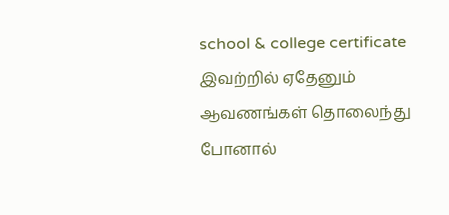school & college certificate இவற்றில் ஏதேனும் ஆவணங்கள் தொலைந்து போனால்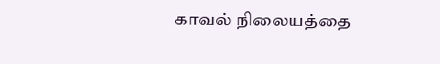காவல் நிலையத்தை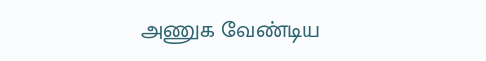அணுக வேண்டிய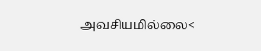அவசியமில்லை<